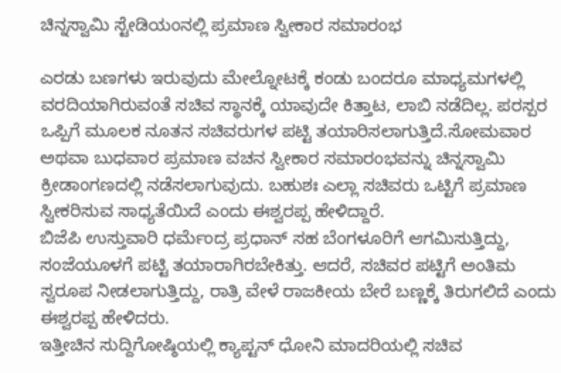ಚಿನ್ನಸ್ವಾಮಿ ಸ್ಟೇಡಿಯಂನಲ್ಲಿ ಪ್ರಮಾಣ ಸ್ವೀಕಾರ ಸಮಾರಂಭ

ಎರಡು ಬಣಗಳು ಇರುವುದು ಮೇಲ್ನೋಟಕ್ಕೆ ಕಂಡು ಬಂದರೂ ಮಾಧ್ಯಮಗಳಲ್ಲಿ ವರದಿಯಾಗಿರುವಂತೆ ಸಚಿವ ಸ್ಥಾನಕ್ಕೆ ಯಾವುದೇ ಕಿತ್ತಾಟ, ಲಾಬಿ ನಡೆದಿಲ್ಲ. ಪರಸ್ಪರ ಒಪ್ಪಿಗೆ ಮೂಲಕ ನೂತನ ಸಚಿವರುಗಳ ಪಟ್ಟಿ ತಯಾರಿಸಲಾಗುತ್ತಿದೆ.ಸೋಮವಾರ ಅಥವಾ ಬುಧವಾರ ಪ್ರಮಾಣ ವಚನ ಸ್ವೀಕಾರ ಸಮಾರಂಭವನ್ನು ಚಿನ್ನಸ್ವಾಮಿ ಕ್ರೀಡಾಂಗಣದಲ್ಲಿ ನಡೆಸಲಾಗುವುದು. ಬಹುಶಃ ಎಲ್ಲಾ ಸಚಿವರು ಒಟ್ಟಿಗೆ ಪ್ರಮಾಣ ಸ್ವೀಕರಿಸುವ ಸಾಧ್ಯತೆಯಿದೆ ಎಂದು ಈಶ್ವರಪ್ಪ ಹೇಳಿದ್ದಾರೆ.
ಬಿಜೆಪಿ ಉಸ್ತುವಾರಿ ಧರ್ಮೆಂದ್ರ ಪ್ರಧಾನ್ ಸಹ ಬೆಂಗಳೂರಿಗೆ ಆಗಮಿಸುತ್ತಿದ್ದು, ಸಂಜೆಯೂಳಗೆ ಪಟ್ಟಿ ತಯಾರಾಗಿರಬೇಕಿತ್ತು. ಆದರೆ, ಸಚಿವರ ಪಟ್ಟಿಗೆ ಅಂತಿಮ ಸ್ವರೂಪ ನೀಡಲಾಗುತ್ತಿದ್ದು, ರಾತ್ರಿ ವೇಳೆ ರಾಜಕೀಯ ಬೇರೆ ಬಣ್ಣಕ್ಕೆ ತಿರುಗಲಿದೆ ಎಂದು ಈಶ್ವರಪ್ಪ ಹೇಳಿದರು.
ಇತ್ತೀಚಿನ ಸುದ್ದಿಗೋಷ್ಠಿಯಲ್ಲಿ ಕ್ಯಾಪ್ಟನ್ ಧೋನಿ ಮಾದರಿಯಲ್ಲಿ ಸಚಿವ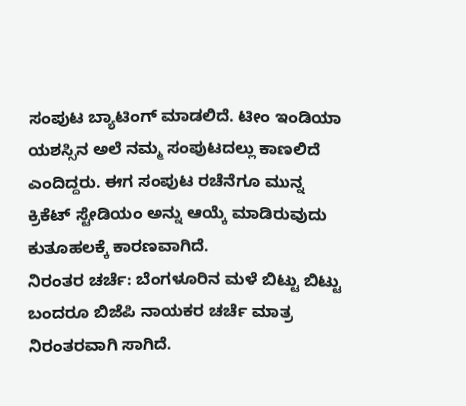ಸಂಪುಟ ಬ್ಯಾಟಿಂಗ್ ಮಾಡಲಿದೆ. ಟೀಂ ಇಂಡಿಯಾ ಯಶಸ್ಸಿನ ಅಲೆ ನಮ್ಮ ಸಂಪುಟದಲ್ಲು ಕಾಣಲಿದೆ ಎಂದಿದ್ದರು. ಈಗ ಸಂಪುಟ ರಚೆನೆಗೂ ಮುನ್ನ ಕ್ರಿಕೆಟ್ ಸ್ಟೇಡಿಯಂ ಅನ್ನು ಆಯ್ಕೆ ಮಾಡಿರುವುದು ಕುತೂಹಲಕ್ಕೆ ಕಾರಣವಾಗಿದೆ.
ನಿರಂತರ ಚರ್ಚೆ: ಬೆಂಗಳೂರಿನ ಮಳೆ ಬಿಟ್ಟು ಬಿಟ್ಟು ಬಂದರೂ ಬಿಜೆಪಿ ನಾಯಕರ ಚರ್ಚೆ ಮಾತ್ರ ನಿರಂತರವಾಗಿ ಸಾಗಿದೆ.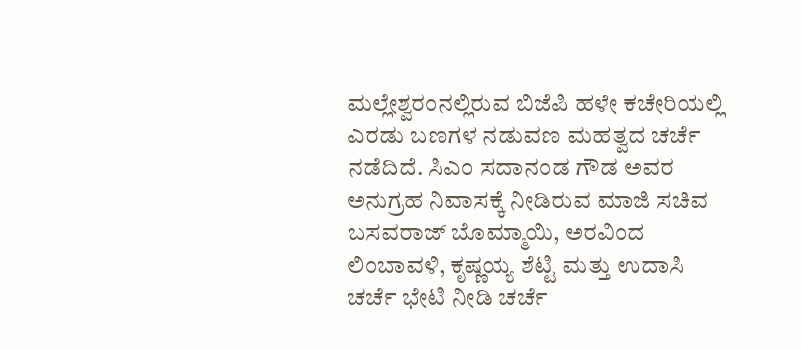ಮಲ್ಲೇಶ್ವರಂನಲ್ಲಿರುವ ಬಿಜೆಪಿ ಹಳೇ ಕಚೇರಿಯಲ್ಲಿ ಎರಡು ಬಣಗಳ ನಡುವಣ ಮಹತ್ವದ ಚರ್ಚೆ ನಡೆದಿದೆ. ಸಿಎಂ ಸದಾನಂಡ ಗೌಡ ಅವರ ಅನುಗ್ರಹ ನಿವಾಸಕ್ಕೆ ನೀಡಿರುವ ಮಾಜಿ ಸಚಿವ ಬಸವರಾಜ್ ಬೊಮ್ಮಾಯಿ, ಅರವಿಂದ ಲಿಂಬಾವಳಿ, ಕೃಷ್ಣಯ್ಯ ಶೆಟ್ಟಿ ಮತ್ತು ಉದಾಸಿ ಚರ್ಚೆ ಭೇಟಿ ನೀಡಿ ಚರ್ಚೆ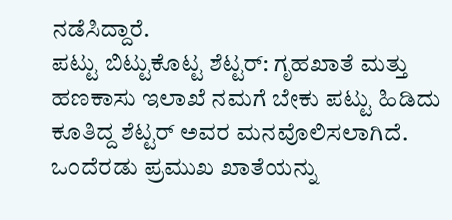ನಡೆಸಿದ್ದಾರೆ.
ಪಟ್ಟು ಬಿಟ್ಟುಕೊಟ್ಟ ಶೆಟ್ಟರ್: ಗೃಹಖಾತೆ ಮತ್ತು ಹಣಕಾಸು ಇಲಾಖೆ ನಮಗೆ ಬೇಕು ಪಟ್ಟು ಹಿಡಿದು ಕೂತಿದ್ದ ಶೆಟ್ಟರ್ ಅವರ ಮನವೊಲಿಸಲಾಗಿದೆ. ಒಂದೆರಡು ಪ್ರಮುಖ ಖಾತೆಯನ್ನು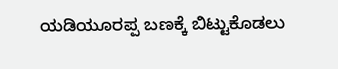ಯಡಿಯೂರಪ್ಪ ಬಣಕ್ಕೆ ಬಿಟ್ಟುಕೊಡಲು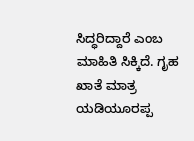ಸಿದ್ಧರಿದ್ದಾರೆ ಎಂಬ ಮಾಹಿತಿ ಸಿಕ್ಕಿದೆ. ಗೃಹ ಖಾತೆ ಮಾತ್ರ ಯಡಿಯೂರಪ್ಪ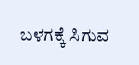ಬಳಗಕ್ಕೆ ಸಿಗುವ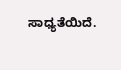ಸಾಧ್ಯತೆಯಿದೆ.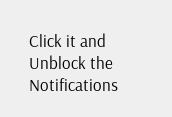Click it and Unblock the Notifications